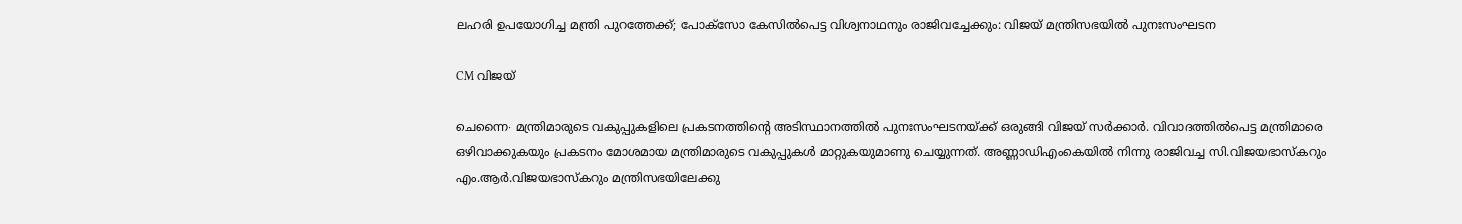ലഹരി ഉപയോഗിച്ച മന്ത്രി പുറത്തേക്ക്; പോക്സോ കേസിൽപെട്ട വിശ്വനാഥനും രാജിവച്ചേക്കും: വിജയ് മന്ത്രിസഭയിൽ പുനഃസംഘടന

CM വിജയ്

ചെന്നൈ∙ മന്ത്രിമാരുടെ വകുപ്പുകളിലെ പ്രകടനത്തിന്റെ അടിസ്ഥാനത്തിൽ പുനഃസംഘടനയ്ക്ക് ഒരുങ്ങി വിജയ് സർക്കാർ. വിവാദത്തിൽപെട്ട മന്ത്രിമാരെ ഒഴിവാക്കുകയും പ്രകടനം മോശമായ മന്ത്രിമാരുടെ വകുപ്പുകൾ മാറ്റുകയുമാണു ചെയ്യുന്നത്. അണ്ണാഡിഎംകെയിൽ നിന്നു രാജിവച്ച സി.വിജയഭാസ്കറും എം.ആർ.വിജയഭാസ്കറും മന്ത്രിസഭയിലേക്കു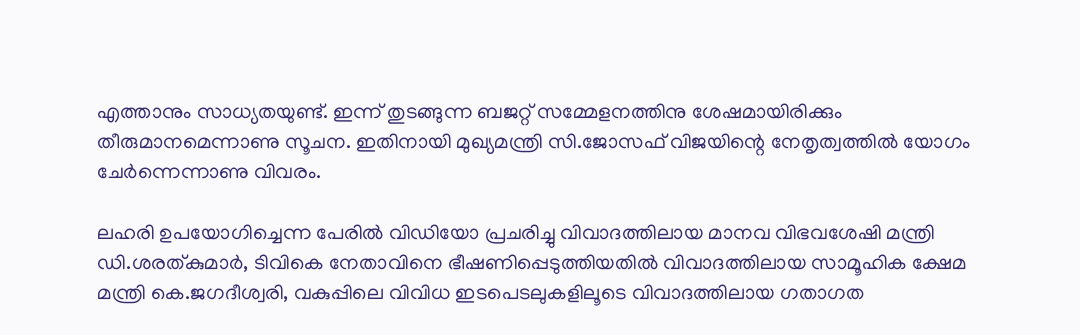എത്താനും സാധ്യതയുണ്ട്. ഇന്ന് തുടങ്ങുന്ന ബജറ്റ് സമ്മേളനത്തിനു ശേഷമായിരിക്കും തീരുമാനമെന്നാണു സൂചന. ഇതിനായി മുഖ്യമന്ത്രി സി.ജോസഫ് വിജയിന്റെ നേതൃത്വത്തിൽ യോഗം ചേർന്നെന്നാണു വിവരം.

ലഹരി ഉപയോഗിച്ചെന്ന പേരിൽ വിഡിയോ പ്രചരിച്ചു വിവാദത്തിലായ മാനവ വിഭവശേഷി മന്ത്രി ഡി.ശരത്കുമാർ, ടിവികെ നേതാവിനെ ഭീഷണിപ്പെടുത്തിയതിൽ വിവാദത്തിലായ സാമൂഹിക ക്ഷേമ മന്ത്രി കെ.ജഗദീശ്വരി, വകുപ്പിലെ വിവിധ ഇടപെടലുകളിലൂടെ വിവാദത്തിലായ ഗതാഗത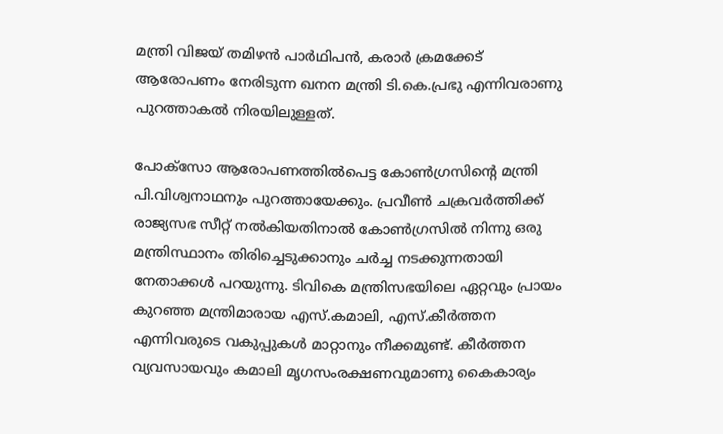മന്ത്രി വിജയ് തമിഴൻ പാർഥിപൻ, കരാർ ക്രമക്കേട് ആരോപണം നേരിടുന്ന ഖനന മന്ത്രി ടി.കെ.പ്രഭു എന്നിവരാണു പുറത്താകൽ നിരയിലുള്ളത്.

പോക്സോ ആരോപണത്തിൽപെട്ട കോൺഗ്രസിന്റെ മന്ത്രി പി.വിശ്വനാഥനും പുറത്തായേക്കും. പ്രവീൺ ചക്രവർത്തിക്ക് രാജ്യസഭ സീറ്റ് നൽകിയതിനാൽ കോൺഗ്രസിൽ നിന്നു ഒരു മന്ത്രിസ്ഥാനം തിരിച്ചെടുക്കാനും ചർച്ച നടക്കുന്നതായി നേതാക്കൾ പറയുന്നു. ടിവികെ മന്ത്രിസഭയിലെ ഏറ്റവും പ്രായം കുറഞ്ഞ മന്ത്രിമാരായ എസ്.കമാലി, എസ്.കീർത്തന എന്നിവരുടെ വകുപ്പുകൾ മാറ്റാനും നീക്കമുണ്ട്. കീർത്തന വ്യവസായവും കമാലി മൃഗസംരക്ഷണവുമാണു കൈകാര്യം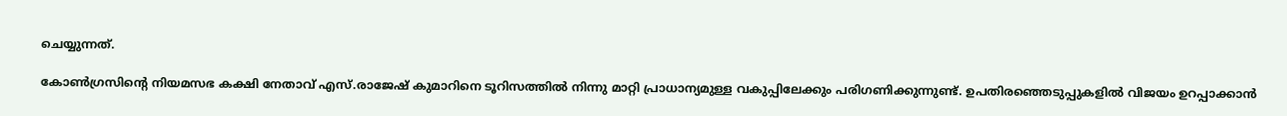ചെയ്യുന്നത്.

കോൺഗ്രസിന്റെ നിയമസഭ കക്ഷി നേതാവ് എസ്.രാജേഷ് കുമാറിനെ ടൂറിസത്തിൽ നിന്നു മാറ്റി പ്രാധാന്യമുള്ള വകുപ്പിലേക്കും പരിഗണിക്കുന്നുണ്ട്. ഉപതിരഞ്ഞെടുപ്പുകളിൽ വിജയം ഉറപ്പാക്കാൻ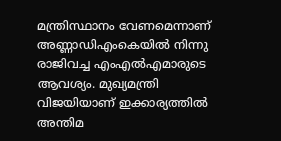മന്ത്രിസ്ഥാനം വേണമെന്നാണ് അണ്ണാഡിഎംകെയിൽ നിന്നു രാജിവച്ച എംഎൽഎമാരുടെ ആവശ്യം. മുഖ്യമന്ത്രി വിജയിയാണ് ഇക്കാര്യത്തിൽ അന്തിമ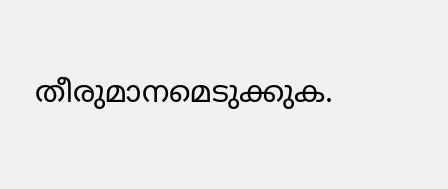തീരുമാനമെടുക്കുക.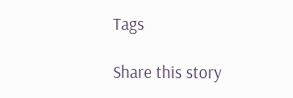Tags

Share this story